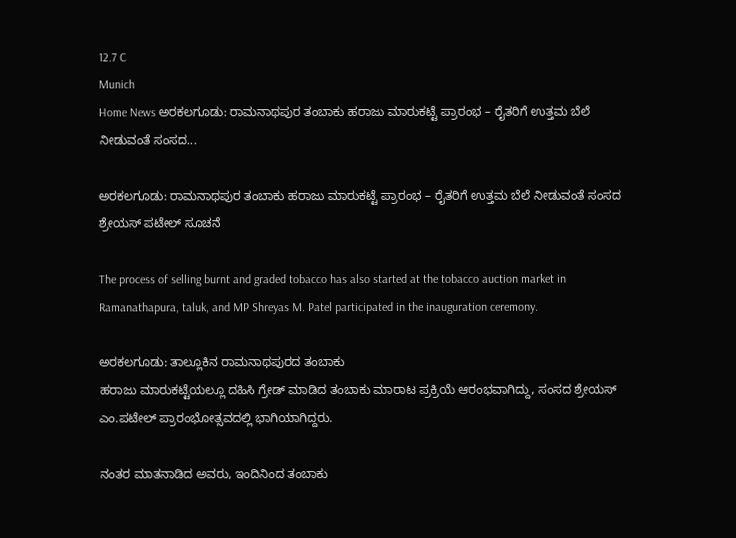12.7 C
Munich
Home News ಅರಕಲಗೂಡು: ರಾಮನಾಥಪುರ ತಂಬಾಕು ಹರಾಜು ಮಾರುಕಟ್ಟೆ ಪ್ರಾರಂಭ – ರೈತರಿಗೆ ಉತ್ತಮ ಬೆಲೆ ನೀಡುವಂತೆ ಸಂಸದ...

ಅರಕಲಗೂಡು: ರಾಮನಾಥಪುರ ತಂಬಾಕು ಹರಾಜು ಮಾರುಕಟ್ಟೆ ಪ್ರಾರಂಭ – ರೈತರಿಗೆ ಉತ್ತಮ ಬೆಲೆ ನೀಡುವಂತೆ ಸಂಸದ ಶ್ರೇಯಸ್ ಪಟೇಲ್ ಸೂಚನೆ

The process of selling burnt and graded tobacco has also started at the tobacco auction market in Ramanathapura, taluk, and MP Shreyas M. Patel participated in the inauguration ceremony.

ಅರಕಲಗೂಡು: ತಾಲ್ಲೂಕಿನ ರಾಮನಾಥಪುರದ ತಂಬಾಕು
ಹರಾಜು ಮಾರುಕಟ್ಟೆಯಲ್ಲೂ ದಹಿಸಿ ಗ್ರೇಡ್ ಮಾಡಿದ ತಂಬಾಕು ಮಾರಾಟ ಪ್ರಕ್ರಿಯೆ ಆರಂಭವಾಗಿದ್ದು, ಸಂಸದ ಶ್ರೇಯಸ್ ಎಂ.ಪಟೇಲ್ ಪ್ರಾರಂಭೋತ್ಸವದಲ್ಲಿ ಭಾಗಿಯಾಗಿದ್ದರು.

ನಂತರ ಮಾತನಾಡಿದ ಅವರು, ಇಂದಿನಿಂದ ತಂಬಾಕು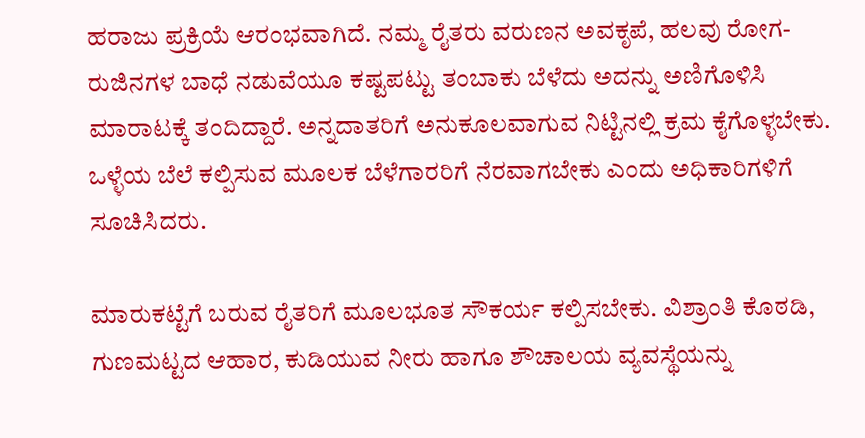ಹರಾಜು ಪ್ರಕ್ರಿಯೆ ಆರಂಭವಾಗಿದೆ. ನಮ್ಮ ರೈತರು ವರುಣನ ಅವಕೃಪೆ, ಹಲವು ರೋಗ-ರುಜಿನಗಳ ಬಾಧೆ ನಡುವೆಯೂ ಕಷ್ಟಪಟ್ಟು ತಂಬಾಕು ಬೆಳೆದು ಅದನ್ನು ಅಣಿಗೊಳಿಸಿ ಮಾರಾಟಕ್ಕೆ ತಂದಿದ್ದಾರೆ. ಅನ್ನದಾತರಿಗೆ ಅನುಕೂಲವಾಗುವ ನಿಟ್ಟಿನಲ್ಲಿ ಕ್ರಮ ಕೈಗೊಳ್ಳಬೇಕು.
ಒಳ್ಳೆಯ ಬೆಲೆ ಕಲ್ಪಿಸುವ ಮೂಲಕ ಬೆಳೆಗಾರರಿಗೆ ನೆರವಾಗಬೇಕು ಎಂದು ಅಧಿಕಾರಿಗಳಿಗೆ ಸೂಚಿಸಿದರು.

ಮಾರುಕಟ್ಟೆಗೆ ಬರುವ ರೈತರಿಗೆ ಮೂಲಭೂತ ಸೌಕರ್ಯ ಕಲ್ಪಿಸಬೇಕು. ವಿಶ್ರಾಂತಿ ಕೊಠಡಿ, ಗುಣಮಟ್ಟದ ಆಹಾರ, ಕುಡಿಯುವ ನೀರು ಹಾಗೂ ಶೌಚಾಲಯ ವ್ಯವಸ್ಥೆಯನ್ನು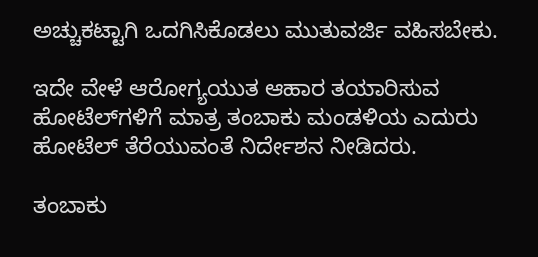ಅಚ್ಚುಕಟ್ಟಾಗಿ ಒದಗಿಸಿಕೊಡಲು ಮುತುವರ್ಜಿ ವಹಿಸಬೇಕು.

ಇದೇ ವೇಳೆ ಆರೋಗ್ಯಯುತ ಆಹಾರ ತಯಾರಿಸುವ ಹೋಟೆಲ್‌ಗಳಿಗೆ ಮಾತ್ರ ತಂಬಾಕು ಮಂಡಳಿಯ ಎದುರು ಹೋಟೆಲ್ ತೆರೆಯುವಂತೆ ನಿರ್ದೇಶನ ನೀಡಿದರು.

ತಂಬಾಕು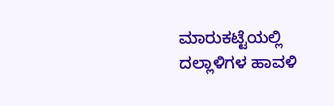ಮಾರುಕಟ್ಟೆಯಲ್ಲಿ ದಲ್ಲಾಳಿಗಳ ಹಾವಳಿ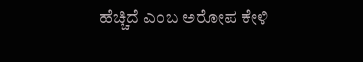ಹೆಚ್ಚಿದೆ ಎಂಬ ಅರೋಪ ಕೇಳಿ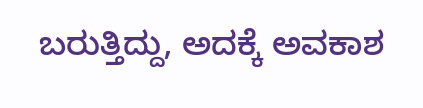ಬರುತ್ತಿದ್ದು, ಅದಕ್ಕೆ ಅವಕಾಶ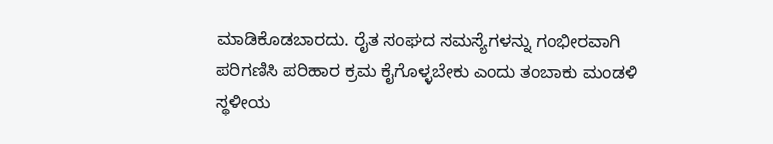ಮಾಡಿಕೊಡಬಾರದು. ರೈತ ಸಂಘದ ಸಮಸ್ಯೆಗಳನ್ನು ಗಂಭೀರವಾಗಿ ಪರಿಗಣಿಸಿ ಪರಿಹಾರ ಕ್ರಮ ಕೈಗೊಳ್ಳಬೇಕು ಎಂದು ತಂಬಾಕು ಮಂಡಳಿ ಸ್ಥಳೀಯ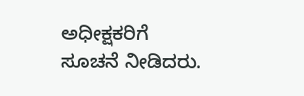ಅಧೀಕ್ಷಕರಿಗೆ ಸೂಚನೆ ನೀಡಿದರು.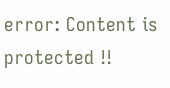error: Content is protected !!